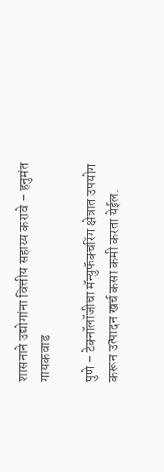शासनाने उद्योगांना वित्तीय सहाय्य करावे – हनुमंत गायकवाड

पुणे – टेक्नॉलॉजीचा मॅन्युफॅक्चरिंग क्षेत्रात उपयोग करून उत्पादन खर्च कसा कमी करता येईल.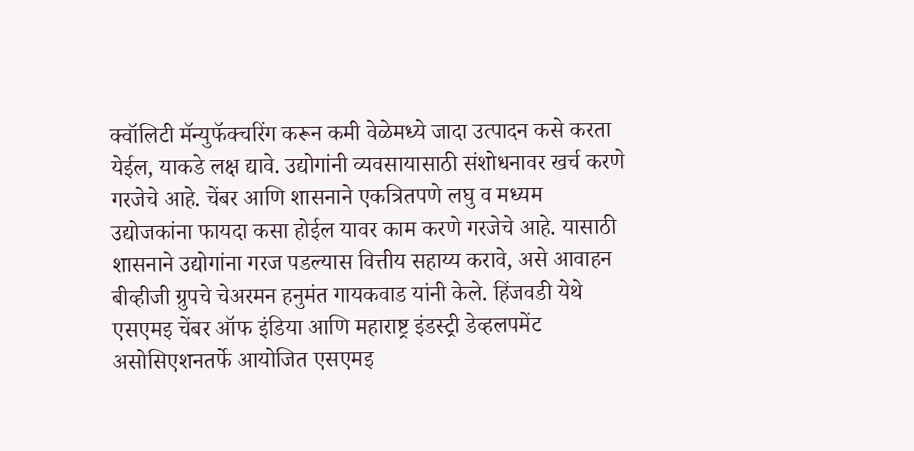क्वॉलिटी मॅन्युफॅक्चरिंग करून कमी वेळेमध्ये जादा उत्पादन कसे करता येईल, याकडे लक्ष द्यावे. उद्योगांनी व्यवसायासाठी संशोधनावर खर्च करणे गरजेचे आहे. चेंबर आणि शासनाने एकत्रितपणे लघु व मध्यम उद्योजकांना फायदा कसा होईल यावर काम करणे गरजेचे आहे. यासाठी शासनाने उद्योगांना गरज पडल्यास वित्तीय सहाय्य करावे, असे आवाहन बीव्हीजी ग्रुपचे चेअरमन हनुमंत गायकवाड यांनी केले. हिंजवडी येथे एसएमइ चेंबर ऑफ इंडिया आणि महाराष्ट्र इंडस्ट्री डेव्हलपमेंट असोसिएशनतर्फे आयोजित एसएमइ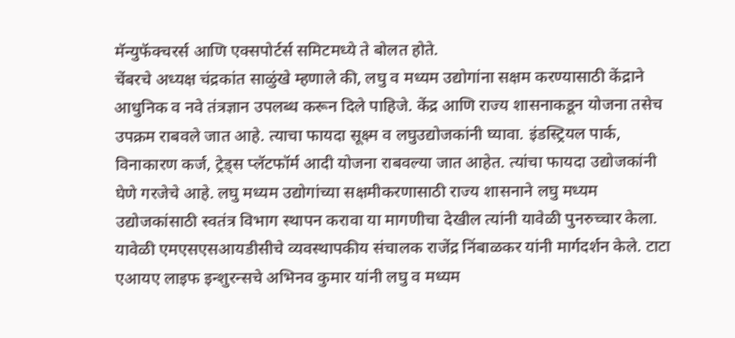मॅन्युफॅक्चरर्स आणि एक्सपोर्टर्स समिटमध्ये ते बोलत होते.
चेंबरचे अध्यक्ष चंद्रकांत साळुंखे म्हणाले की, लघु व मध्यम उद्योगांना सक्षम करण्यासाठी केंद्राने आधुनिक व नवे तंत्रज्ञान उपलब्ध करून दिले पाहिजे. केंद्र आणि राज्य शासनाकडून योजना तसेच उपक्रम राबवले जात आहे. त्याचा फायदा सूक्ष्म व लघुउद्योजकांनी घ्यावा. इंडस्ट्रियल पार्क, विनाकारण कर्ज, ट्रेड्स प्लॅटफॉर्म आदी योजना राबवल्या जात आहेत. त्यांचा फायदा उद्योजकांनी घेणे गरजेचे आहे. लघु मध्यम उद्योगांच्या सक्षमीकरणासाठी राज्य शासनाने लघु मध्यम उद्योजकांसाठी स्वतंत्र विभाग स्थापन करावा या मागणीचा देखील त्यांनी यावेळी पुनरुच्चार केला.
यावेळी एमएसएसआयडीसीचे व्यवस्थापकीय संचालक राजेंद्र निंबाळकर यांनी मार्गदर्शन केले. टाटा एआयए लाइफ इन्शुरन्सचे अभिनव कुमार यांनी लघु व मध्यम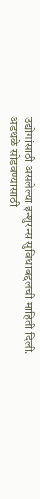उद्योगांसाठी असलेल्या इन्शुरन्स सुविधाबद्दलची माहिती दिली.
अडथळे सोडवण्यासाठी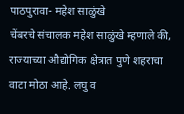पाठपुरावा- महेश साळुंखे
चेंबरचे संचालक महेश साळुंखे म्हणाले की, राज्याच्या औद्योगिक क्षेत्रात पुणे शहराचा वाटा मोठा आहे. लघु व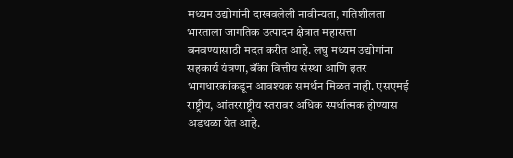मध्यम उद्योगांनी दाखवलेली नावीन्यता, गतिशीलता भारताला जागतिक उत्पादन क्षेत्रात महासत्ता बनवण्यासाठी मदत करीत आहे. लघु मध्यम उद्योगांना सहकार्य यंत्रणा, बॅंका वित्तीय संस्था आणि इतर भागधारकांकडून आवश्यक समर्थन मिळत नाही. एसएमई राष्ट्रीय, आंतरराष्ट्रीय स्तरावर अधिक स्पर्धात्मक होण्यास अडथळा येत आहे.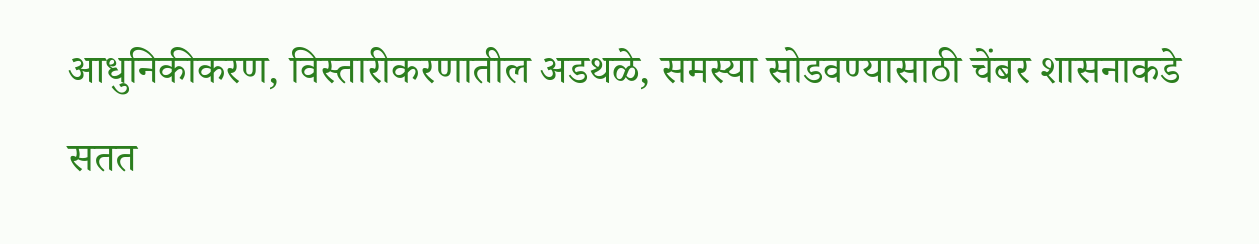आधुनिकीकरण, विस्तारीकरणातील अडथळे, समस्या सोडवण्यासाठी चेंबर शासनाकडे सतत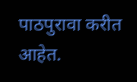पाठपुरावा करीत आहेत.